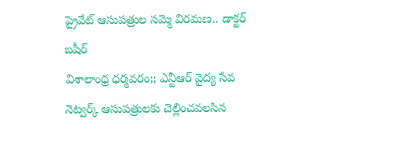ప్రైవేట్ ఆసుపత్రుల సమ్మె విరమణ.. డాక్టర్ బషీర్
విశాలాంధ్ర ధర్మవరం;; ఎన్టీఆర్ వైద్య సేవ నెట్వర్క్ ఆసుపత్రులకు చెల్లించవలసిన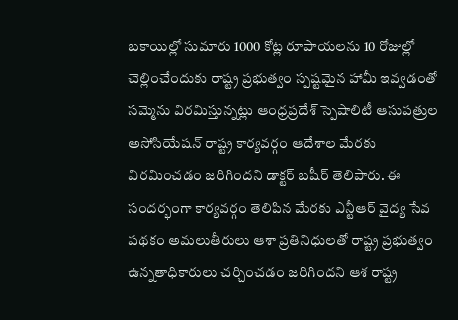బకాయిల్లో సుమారు 1000 కోట్ల రూపాయలను 10 రోజుల్లో చెల్లించేందుకు రాష్ట్ర ప్రభుత్వం స్పష్టమైన హామీ ఇవ్వడంతో సమ్మెను విరమిస్తున్నట్లు ఆంధ్రప్రదేశ్ స్పెషాలిటీ ఆసుపత్రుల అసోసియేషన్ రాష్ట్ర కార్యవర్గం ఆదేశాల మేరకు విరమించడం జరిగిందని డాక్టర్ బషీర్ తెలిపారు. ఈ సందర్భంగా కార్యవర్గం తెలిపిన మేరకు ఎన్టీఆర్ వైద్య సేవ పథకం అమలుతీరులు ఆశా ప్రతినిధులతో రాష్ట్ర ప్రభుత్వం ఉన్నతాధికారులు చర్చించడం జరిగిందని ఆశ రాష్ట్ర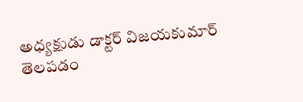అధ్యక్షుడు డాక్టర్ విజయకుమార్ తెలపడం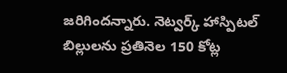జరిగిందన్నారు. నెట్వర్క్ హాస్పిటల్ బిల్లులను ప్రతినెల 150 కోట్ల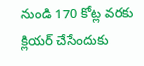నుండి 170 కోట్ల వరకు క్లియర్ చేసేందుకు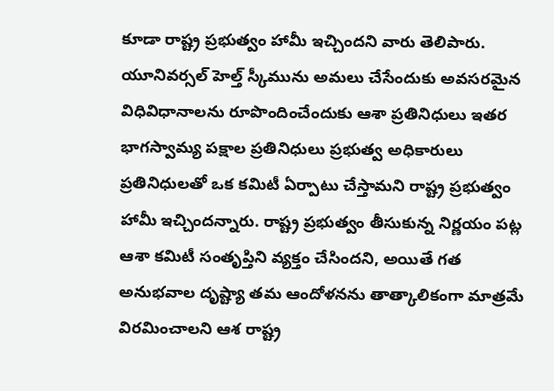కూడా రాష్ట్ర ప్రభుత్వం హామీ ఇచ్చిందని వారు తెలిపారు. యూనివర్సల్ హెల్త్ స్కీమును అమలు చేసేందుకు అవసరమైన విధివిధానాలను రూపొందించేందుకు ఆశా ప్రతినిధులు ఇతర భాగస్వామ్య పక్షాల ప్రతినిధులు ప్రభుత్వ అధికారులు ప్రతినిధులతో ఒక కమిటీ ఏర్పాటు చేస్తామని రాష్ట్ర ప్రభుత్వం హామీ ఇచ్చిందన్నారు. రాష్ట్ర ప్రభుత్వం తీసుకున్న నిర్ణయం పట్ల ఆశా కమిటీ సంతృప్తిని వ్యక్తం చేసిందని, అయితే గత అనుభవాల దృష్ట్యా తమ ఆందోళనను తాత్కాలికంగా మాత్రమే విరమించాలని ఆశ రాష్ట్ర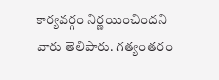కార్యవర్గం నిర్ణయించిందని వారు తెలిపారు. గత్యంతరం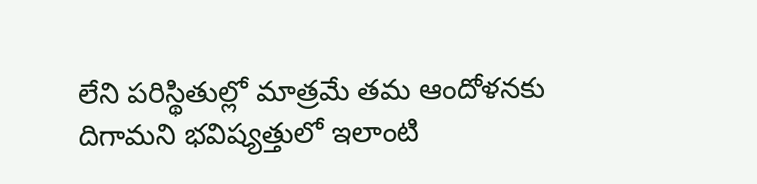లేని పరిస్థితుల్లో మాత్రమే తమ ఆందోళనకు దిగామని భవిష్యత్తులో ఇలాంటి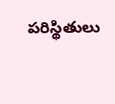పరిస్థితులు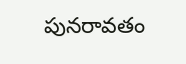పునరావతం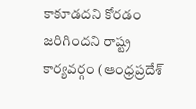కాకూడదని కోరడం జరిగిందని రాష్ట్ర కార్యవర్గం (ఆంధ్రప్రదేశ్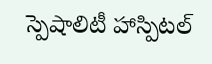స్పెషాలిటీ హాస్పిటల్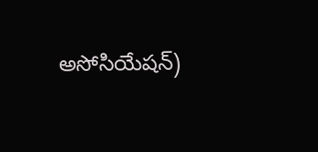అసోసియేషన్)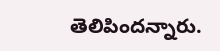తెలిపిందన్నారు.